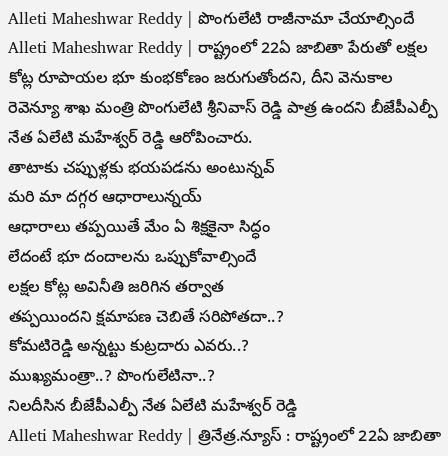Alleti Maheshwar Reddy | పొంగులేటి రాజీనామా చేయాల్సిందే
Alleti Maheshwar Reddy | రాష్ట్రంలో 22ఏ జాబితా పేరుతో లక్షల కోట్ల రూపాయల భూ కుంభకోణం జరుగుతోందని, దీని వెనుకాల రెవెన్యూ శాఖ మంత్రి పొంగులేటి శ్రీనివాస్ రెడ్డి పాత్ర ఉందని బీజేపీఎల్పీ నేత ఏలేటి మహేశ్వర్ రెడ్డి ఆరోపించారు.
తాటాకు చప్పుళ్లకు భయపడను అంటున్నవ్
మరి మా దగ్గర ఆధారాలున్నయ్
ఆధారాలు తప్పయితే మేం ఏ శిక్షకైనా సిద్ధం
లేదంటే భూ దందాలను ఒప్పుకోవాల్సిందే
లక్షల కోట్ల అవినీతి జరిగిన తర్వాత
తప్పయిందని క్షమాపణ చెబితే సరిపోతదా..?
కోమటిరెడ్డి అన్నట్టు కుట్రదారు ఎవరు..?
ముఖ్యమంత్రా..? పొంగులేటినా..?
నిలదీసిన బీజేపీఎల్పీ నేత ఏలేటి మహేశ్వర్ రెడ్డి
Alleti Maheshwar Reddy | త్రినేత్ర.న్యూస్ : రాష్ట్రంలో 22ఏ జాబితా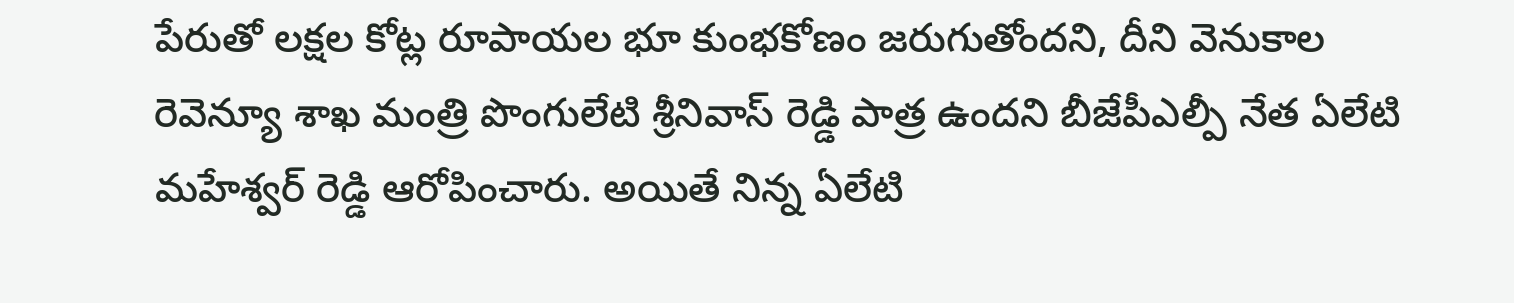పేరుతో లక్షల కోట్ల రూపాయల భూ కుంభకోణం జరుగుతోందని, దీని వెనుకాల రెవెన్యూ శాఖ మంత్రి పొంగులేటి శ్రీనివాస్ రెడ్డి పాత్ర ఉందని బీజేపీఎల్పీ నేత ఏలేటి మహేశ్వర్ రెడ్డి ఆరోపించారు. అయితే నిన్న ఏలేటి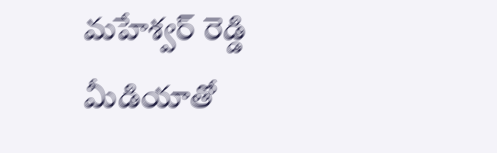మహేశ్వర్ రెడ్డి మీడియాతో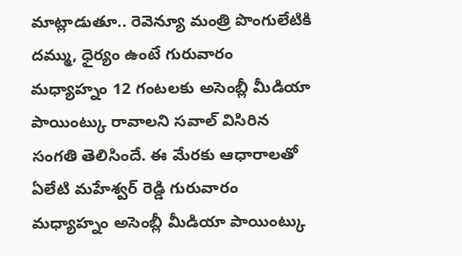మాట్లాడుతూ.. రెవెన్యూ మంత్రి పొంగులేటికి దమ్ము, ధైర్యం ఉంటే గురువారం మధ్యాహ్నం 12 గంటలకు అసెంబ్లీ మీడియా పాయింట్కు రావాలని సవాల్ విసిరిన సంగతి తెలిసిందే. ఈ మేరకు ఆధారాలతో ఏలేటి మహేశ్వర్ రెడ్డి గురువారం మధ్యాహ్నం అసెంబ్లీ మీడియా పాయింట్కు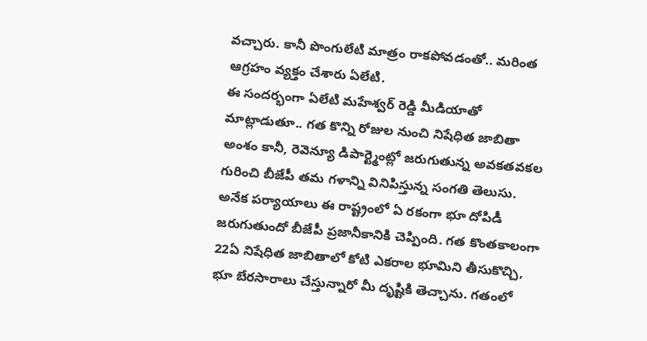వచ్చారు. కానీ పొంగులేటి మాత్రం రాకపోవడంతో.. మరింత ఆగ్రహం వ్యక్తం చేశారు ఏలేటి.
ఈ సందర్భంగా ఏలేటి మహేశ్వర్ రెడ్డి మీడియాతో మాట్లాడుతూ.. గత కొన్ని రోజుల నుంచి నిషేధిత జాబితా అంశం కానీ, రెవెన్యూ డిపార్ట్మెంట్లో జరుగుతున్న అవకతవకల గురించి బీజేపీ తమ గళాన్ని వినిపిస్తున్న సంగతి తెలుసు. అనేక పర్యాయాలు ఈ రాష్ట్రంలో ఏ రకంగా భూ దోపిడీ జరుగుతుందో బీజేపీ ప్రజానీకానికి చెప్పింది. గత కొంతకాలంగా 22ఏ నిషేధిత జాబితాలో కోటి ఎకరాల భూమిని తీసుకొచ్చి, భూ బేరసారాలు చేస్తున్నారో మీ దృష్టికి తెచ్చాను. గతంలో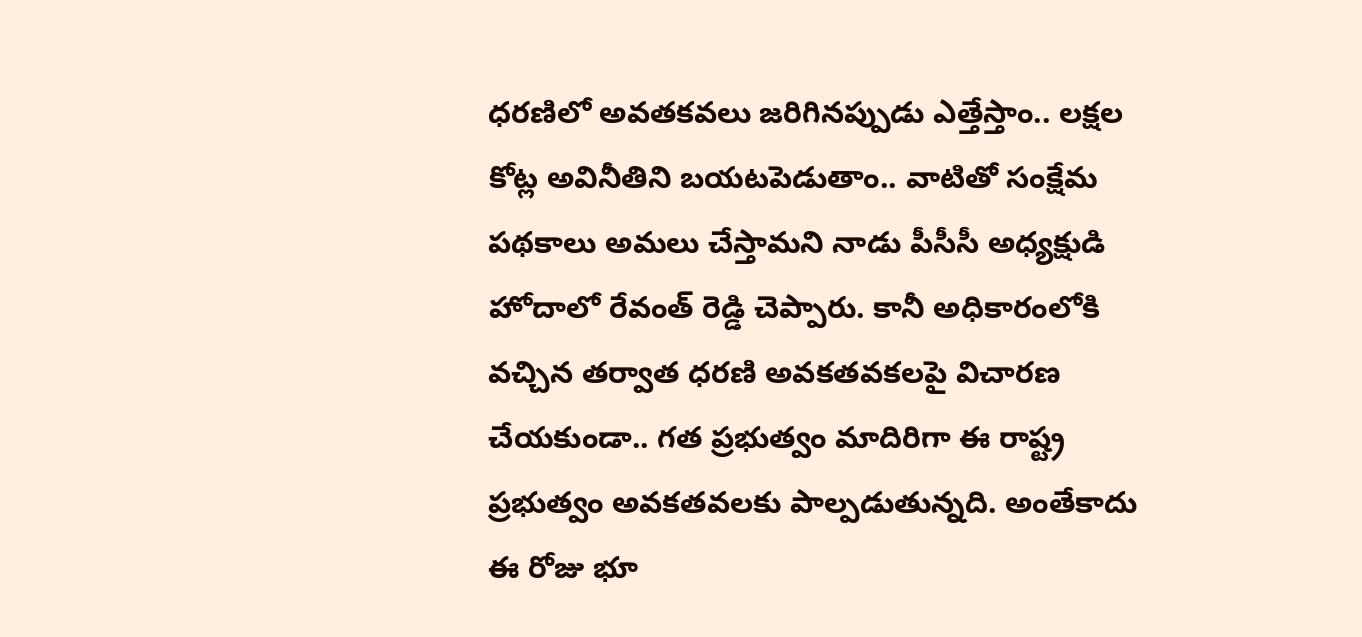ధరణిలో అవతకవలు జరిగినప్పుడు ఎత్తేస్తాం.. లక్షల కోట్ల అవినీతిని బయటపెడుతాం.. వాటితో సంక్షేమ పథకాలు అమలు చేస్తామని నాడు పీసీసీ అధ్యక్షుడి హోదాలో రేవంత్ రెడ్డి చెప్పారు. కానీ అధికారంలోకి వచ్చిన తర్వాత ధరణి అవకతవకలపై విచారణ చేయకుండా.. గత ప్రభుత్వం మాదిరిగా ఈ రాష్ట్ర ప్రభుత్వం అవకతవలకు పాల్పడుతున్నది. అంతేకాదు ఈ రోజు భూ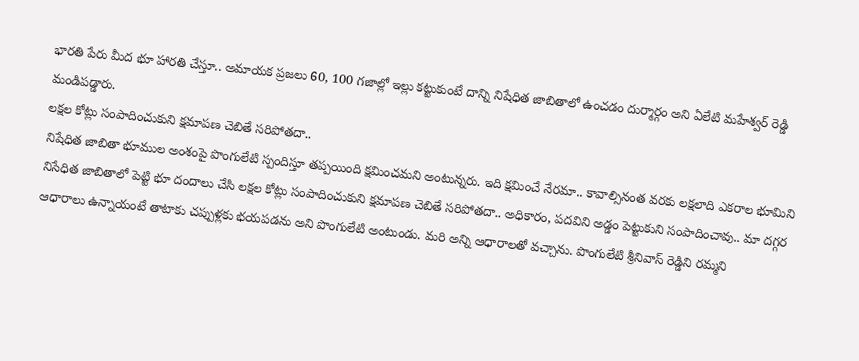భారతి పేరు మీద భూ హారతి చేస్తూ.. అమాయక ప్రజలు 60, 100 గజాల్లో ఇల్లు కట్టుకుంటే దాన్ని నిషేధిత జాబితాలో ఉంచడం దుర్మార్గం అని ఏలేటి మహేశ్వర్ రెడ్డి మండిపడ్డారు.
లక్షల కోట్లు సంపాదించుకుని క్షమాపణ చెబితే సరిపోతదా..
నిషేధిత జాబితా భూముల అంశంపై పొంగులేటి స్పందిస్తూ తప్పయింది క్షమించమని అంటున్నరు. ఇది క్షమించే నేరమా.. కావాల్సినంత వరకు లక్షలాది ఎకరాల భూమిని నిసేధిత జాబితాలో పెట్టి భూ దందాలు చేసి లక్షల కోట్లు సంపాదించుకుని క్షమాపణ చెబితే సరిపోతదా.. అధికారం, పదవిని అడ్డం పెట్టుకుని సంపాదించావు.. మా దగ్గర ఆధారాలు ఉన్నాయంటే తాటాకు చప్పుళ్లకు భయపడను అని పొంగులేటి అంటుండు. మరి అన్ని ఆధారాలతో వచ్చాను. పొంగులేటి శ్రీనివాస్ రెడ్డిని రమ్మని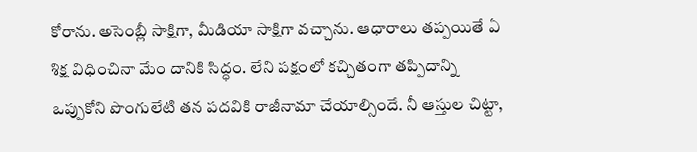కోరాను. అసెంబ్లీ సాక్షిగా, మీడియా సాక్షిగా వచ్చాను. ఆధారాలు తప్పయితే ఏ శిక్ష విధించినా మేం దానికి సిద్ధం. లేని పక్షంలో కచ్చితంగా తప్పిదాన్ని ఒప్పుకోని పొంగులేటి తన పదవికి రాజీనామా చేయాల్సిందే. నీ ఆస్తుల చిట్టా,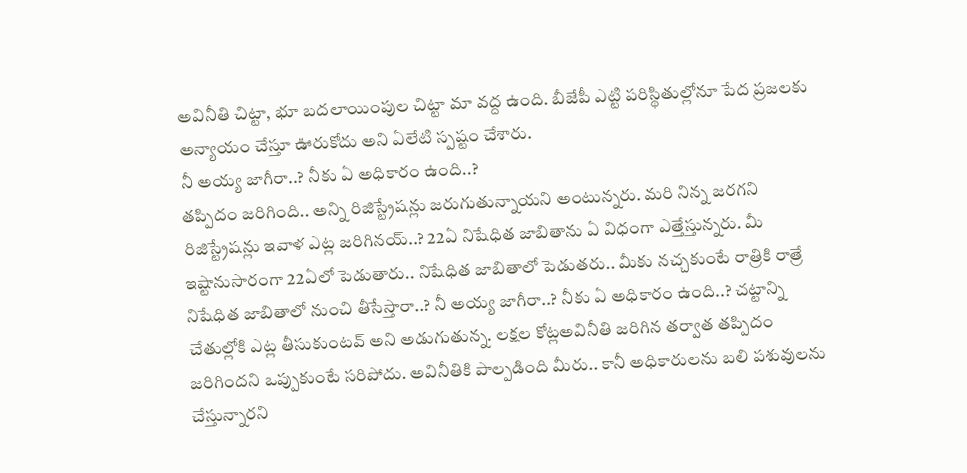అవినీతి చిట్టా, భూ బదలాయింపుల చిట్టా మా వద్ద ఉంది. బీజేపీ ఎట్టి పరిస్థితుల్లోనూ పేద ప్రజలకు అన్యాయం చేస్తూ ఊరుకోదు అని ఏలేటి స్పష్టం చేశారు.
నీ అయ్య జాగీరా..? నీకు ఏ అధికారం ఉంది..?
తప్పిదం జరిగింది.. అన్ని రిజిస్ట్రేషన్లు జరుగుతున్నాయని అంటున్నరు. మరి నిన్న జరగని రిజిస్ట్రేషన్లు ఇవాళ ఎట్ల జరిగినయ్..? 22ఏ నిషేధిత జాబితాను ఏ విధంగా ఎత్తేస్తున్నరు. మీ ఇష్టానుసారంగా 22ఏలో పెడుతారు.. నిషేధిత జాబితాలో పెడుతరు.. మీకు నచ్చకుంటే రాత్రికి రాత్రే నిషేధిత జాబితాలో నుంచి తీసేస్తారా..? నీ అయ్య జాగీరా..? నీకు ఏ అధికారం ఉంది..? చట్టాన్ని చేతుల్లోకి ఎట్ల తీసుకుంటవ్ అని అడుగుతున్న. లక్షల కోట్లఅవినీతి జరిగిన తర్వాత తప్పిదం జరిగిందని ఒప్పుకుంటే సరిపోదు. అవినీతికి పాల్పడింది మీరు.. కానీ అధికారులను బలి పశువులను చేస్తున్నారని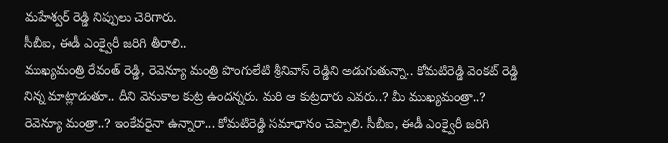మహేశ్వర్ రెడ్డి నిప్పులు చెరిగారు.
సీబీఐ, ఈడీ ఎంక్వైరీ జరిగి తీరాలి..
ముఖ్యమంత్రి రేవంత్ రెడ్డి, రెవెన్యూ మంత్రి పొంగులేటి శ్రీనివాస్ రెడ్డిని అడుగుతున్నా.. కోమటిరెడ్డి వెంకట్ రెడ్డి నిన్న మాట్లాడుతూ.. దీని వెనుకాల కుట్ర ఉందన్నరు. మరి ఆ కుట్రదారు ఎవరు..? మీ ముఖ్యమంత్రా..? రెవెన్యూ మంత్రా..? ఇంకేవరైనా ఉన్నారా... కోమటిరెడ్డి సమాధానం చెప్పాలి. సీబీఐ, ఈడీ ఎంక్వైరీ జరిగి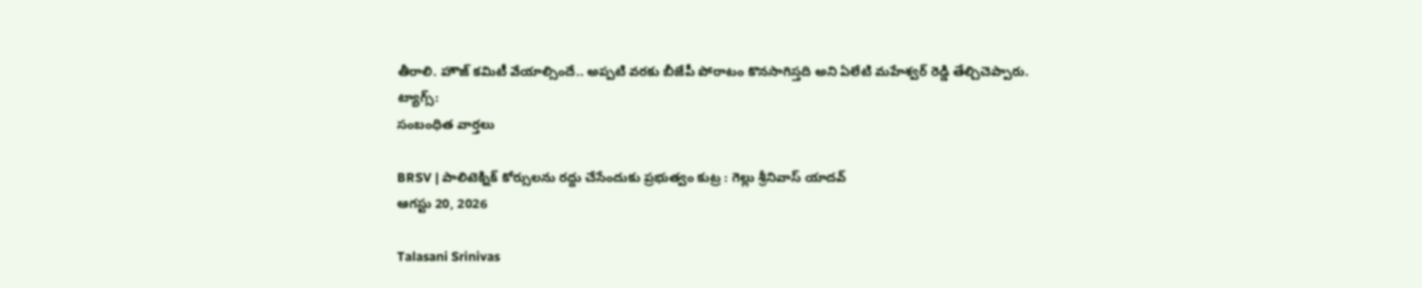తీరాలి. హౌజ్ కమిటీ వేయాల్సిందే.. అప్పటి వరకు బీజేపీ పోరాటం కొనసాగిస్తది అని ఏలేటి మహేశ్వర్ రెడ్డి తేల్చిచెప్పారు.
ట్యాగ్స్:
సంబంధిత వార్తలు

BRSV | పాలిటెక్నిక్ కోర్సులను రద్దు చేసేందుకు ప్రభుత్వం కుట్ర : గెల్లు శ్రీనివాస్ యాదవ్
ఆగస్టు 20, 2026

Talasani Srinivas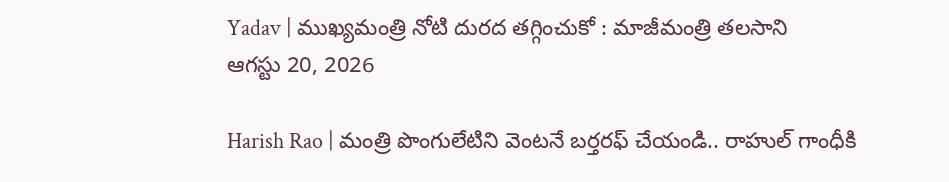Yadav | ముఖ్యమంత్రి నోటి దురద తగ్గించుకో : మాజీమంత్రి తలసాని
ఆగస్టు 20, 2026

Harish Rao | మంత్రి పొంగులేటిని వెంటనే బర్తరఫ్ చేయండి.. రాహుల్ గాంధీకి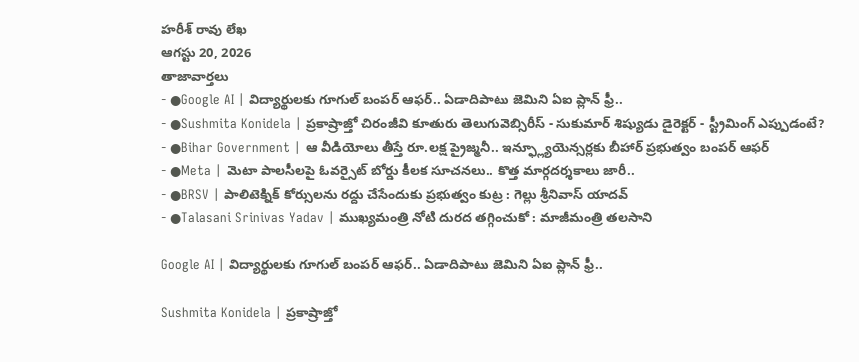హరీశ్ రావు లేఖ
ఆగస్టు 20, 2026
తాజావార్తలు
- ●Google AI | విద్యార్థులకు గూగుల్ బంపర్ ఆఫర్.. ఏడాదిపాటు జెమిని ఏఐ ప్లాన్ ఫ్రీ..
- ●Sushmita Konidela | ప్రకాష్రాజ్తో చిరంజీవి కూతురు తెలుగువెబ్సిరీస్ - సుకుమార్ శిష్యుడు డైరెక్టర్ - స్ట్రీమింగ్ ఎప్పుడంటే?
- ●Bihar Government | ఆ వీడియోలు తీస్తే రూ.లక్ష ప్రైజ్మనీ.. ఇన్ఫ్ల్యూయెన్సర్లకు బీహార్ ప్రభుత్వం బంపర్ ఆఫర్
- ●Meta | మెటా పాలసీలపై ఓవర్సైట్ బోర్డు కీలక సూచనలు.. కొత్త మార్గదర్శకాలు జారీ..
- ●BRSV | పాలిటెక్నిక్ కోర్సులను రద్దు చేసేందుకు ప్రభుత్వం కుట్ర : గెల్లు శ్రీనివాస్ యాదవ్
- ●Talasani Srinivas Yadav | ముఖ్యమంత్రి నోటి దురద తగ్గించుకో : మాజీమంత్రి తలసాని

Google AI | విద్యార్థులకు గూగుల్ బంపర్ ఆఫర్.. ఏడాదిపాటు జెమిని ఏఐ ప్లాన్ ఫ్రీ..

Sushmita Konidela | ప్రకాష్రాజ్తో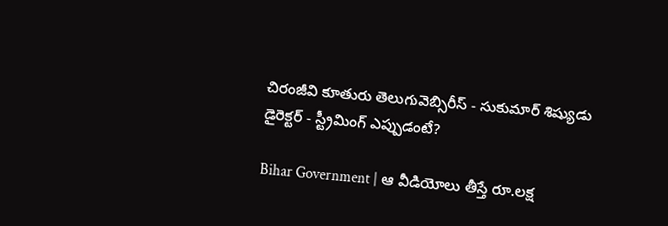చిరంజీవి కూతురు తెలుగువెబ్సిరీస్ - సుకుమార్ శిష్యుడు డైరెక్టర్ - స్ట్రీమింగ్ ఎప్పుడంటే?

Bihar Government | ఆ వీడియోలు తీస్తే రూ.లక్ష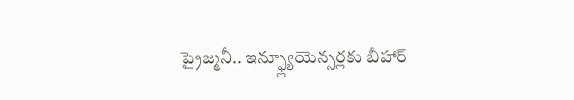ప్రైజ్మనీ.. ఇన్ఫ్ల్యూయెన్సర్లకు బీహార్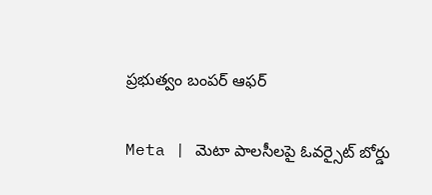ప్రభుత్వం బంపర్ ఆఫర్

Meta | మెటా పాలసీలపై ఓవర్సైట్ బోర్డు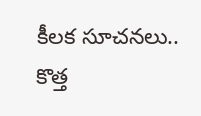కీలక సూచనలు.. కొత్త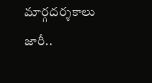మార్గదర్శకాలు జారీ..